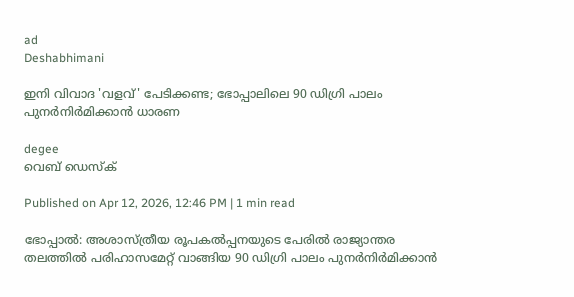ad
Deshabhimani

ഇനി വിവാദ 'വളവ്' പേടിക്കണ്ട; ഭോപ്പാലിലെ 90 ഡിഗ്രി പാലം പുനർനിർമിക്കാൻ ധാരണ

degee
വെബ് ഡെസ്ക്

Published on Apr 12, 2026, 12:46 PM | 1 min read

ഭോപ്പാൽ: അശാസ്ത്രീയ രൂപകൽപ്പനയുടെ പേരിൽ രാജ്യാന്തര തലത്തിൽ പരിഹാസമേറ്റ് വാങ്ങിയ 90 ഡിഗ്രി പാലം പുനർനിർമിക്കാൻ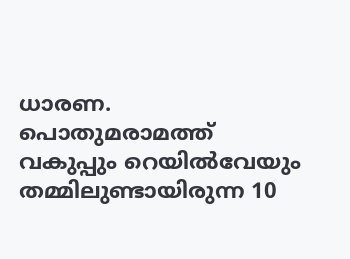ധാരണ. പൊതുമരാമത്ത് വകുപ്പും റെയില്‍വേയും തമ്മിലുണ്ടായിരുന്ന 10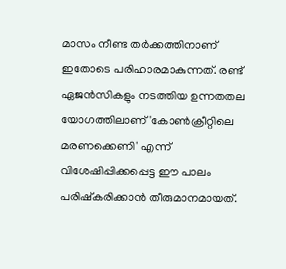മാസം നീണ്ട തര്‍ക്കത്തിനാണ് ഇതോടെ പരിഹാരമാകുന്നത്. രണ്ട് ഏജന്‍സികളും നടത്തിയ ഉന്നതതല യോഗത്തിലാണ് 'കോണ്‍ക്രീറ്റിലെ മരണക്കെണി' എന്ന് വിശേഷിപ്പിക്കപ്പെട്ട ഈ പാലം പരിഷ്‌കരിക്കാന്‍ തീരുമാനമായത്.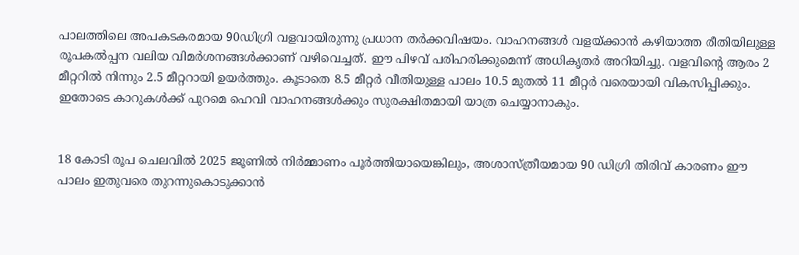പാലത്തിലെ അപകടകരമായ 90ഡിഗ്രി വളവായിരുന്നു പ്രധാന തര്‍ക്കവിഷയം. വാഹനങ്ങള്‍ വളയ്ക്കാന്‍ കഴിയാത്ത രീതിയിലുള്ള രൂപകല്‍പ്പന വലിയ വിമര്‍ശനങ്ങള്‍ക്കാണ് വഴിവെച്ചത്. ഈ പിഴവ് പരിഹരിക്കുമെന്ന് അധികൃതര്‍ അറിയിച്ചു. വളവിന്റെ ആരം 2 മീറ്ററില്‍ നിന്നും 2.5 മീറ്ററായി ഉയര്‍ത്തും. കൂടാതെ 8.5 മീറ്റർ വീതിയുള്ള പാലം 10.5 മുതൽ 11 മീറ്റർ വരെയായി വികസിപ്പിക്കും. ഇതോടെ കാറുകൾക്ക് പുറമെ ഹെവി വാഹനങ്ങൾക്കും സുരക്ഷിതമായി യാത്ര ചെയ്യാനാകും.


18 കോടി രൂപ ചെലവിൽ 2025 ജൂണിൽ നിർമ്മാണം പൂർത്തിയായെങ്കിലും, അശാസ്ത്രീയമായ 90 ഡിഗ്രി തിരിവ് കാരണം ഈ പാലം ഇതുവരെ തുറന്നുകൊടുക്കാൻ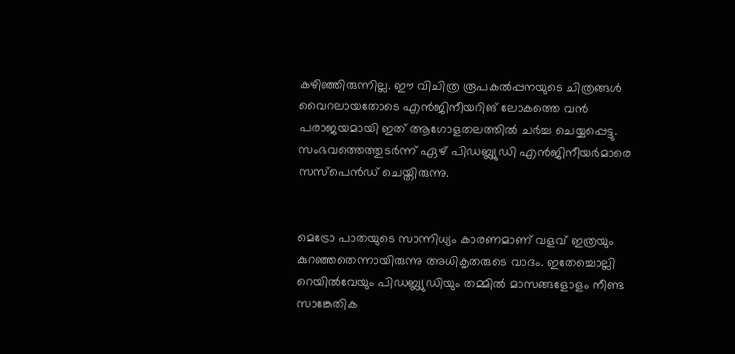കഴിഞ്ഞിരുന്നില്ല. ഈ വിചിത്ര രൂപകൽപ്പനയുടെ ചിത്രങ്ങൾ വൈറലായതോടെ എൻജിനീയറിങ് ലോകത്തെ വൻ പരാജയമായി ഇത് ആഗോളതലത്തിൽ ചർച്ച ചെയ്യപ്പെട്ടു. സംഭവത്തെത്തുടർന്ന് ഏഴ് പിഡബ്ല്യുഡി എൻജിനീയർമാരെ സസ്പെൻഡ് ചെയ്തിരുന്നു.


മെട്രോ പാതയുടെ സാന്നിധ്യം കാരണമാണ് വളവ് ഇത്രയും കുറഞ്ഞതെന്നായിരുന്നു അധികൃതരുടെ വാദം. ഇതേച്ചൊല്ലി റെയില്‍വേയും പിഡബ്ല്യുഡിയും തമ്മില്‍ മാസങ്ങളോളം നീണ്ട സാങ്കേതിക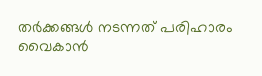തര്‍ക്കങ്ങള്‍ നടന്നത് പരിഹാരം വൈകാന്‍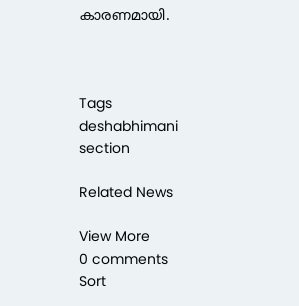കാരണമായി.



Tags
deshabhimani section

Related News

View More
0 comments
Sort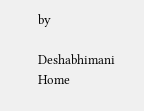by

Deshabhimani
Home